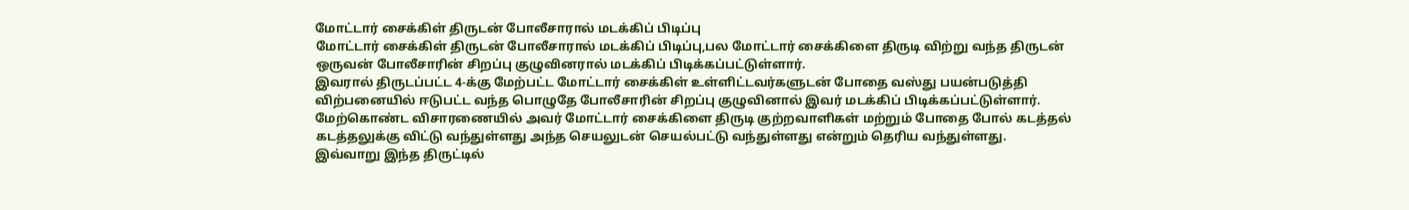மோட்டார் சைக்கிள் திருடன் போலீசாரால் மடக்கிப் பிடிப்பு
மோட்டார் சைக்கிள் திருடன் போலீசாரால் மடக்கிப் பிடிப்பு,பல மோட்டார் சைக்கிளை திருடி விற்று வந்த திருடன் ஒருவன் போலீசாரின் சிறப்பு குழுவினரால் மடக்கிப் பிடிக்கப்பட்டுள்ளார்.
இவரால் திருடப்பட்ட 4-க்கு மேற்பட்ட மோட்டார் சைக்கிள் உள்ளிட்டவர்களுடன் போதை வஸ்து பயன்படுத்தி விற்பனையில் ஈடுபட்ட வந்த பொழுதே போலீசாரின் சிறப்பு குழுவினால் இவர் மடக்கிப் பிடிக்கப்பட்டுள்ளார்.
மேற்கொண்ட விசாரணையில் அவர் மோட்டார் சைக்கிளை திருடி குற்றவாளிகள் மற்றும் போதை போல் கடத்தல் கடத்தலுக்கு விட்டு வந்துள்ளது அந்த செயலுடன் செயல்பட்டு வந்துள்ளது என்றும் தெரிய வந்துள்ளது.
இவ்வாறு இந்த திருட்டில்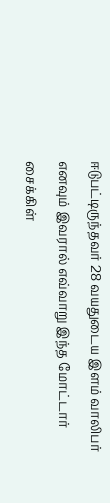ஈடுபட்டிருந்தவர் 28 வயதுடைய இளம் வாலிபர் எனவும் இவரால் எவ்வாறு இந்த மோட்டார் சைக்கிள்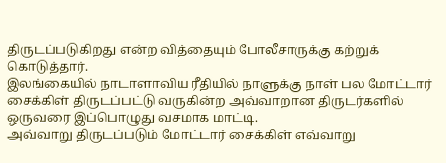திருடப்படுகிறது என்ற வித்தையும் போலீசாருக்கு கற்றுக் கொடுத்தார்.
இலங்கையில் நாடாளாவிய ரீதியில் நாளுக்கு நாள் பல மோட்டார் சைக்கிள் திருடப்பட்டு வருகின்ற அவ்வாறான திருடர்களில் ஒருவரை இப்பொழுது வசமாக மாட்டி.
அவ்வாறு திருடப்படும் மோட்டார் சைக்கிள் எவ்வாறு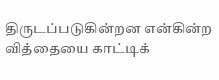திருடப்படுகின்றன என்கின்ற வித்தையை காட்டிக்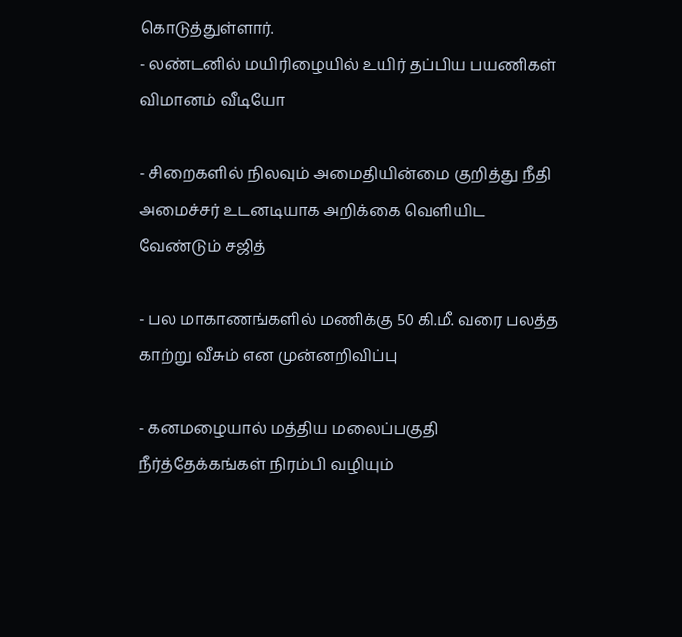கொடுத்துள்ளார்.
- லண்டனில் மயிரிழையில் உயிர் தப்பிய பயணிகள் விமானம் வீடியோ

- சிறைகளில் நிலவும் அமைதியின்மை குறித்து நீதி அமைச்சர் உடனடியாக அறிக்கை வெளியிட வேண்டும் சஜித்

- பல மாகாணங்களில் மணிக்கு 50 கி.மீ. வரை பலத்த காற்று வீசும் என முன்னறிவிப்பு

- கனமழையால் மத்திய மலைப்பகுதி நீர்த்தேக்கங்கள் நிரம்பி வழியும்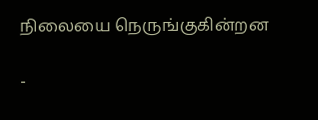நிலையை நெருங்குகின்றன

-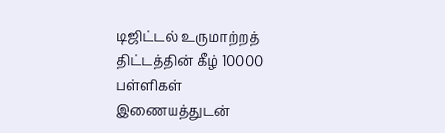டிஜிட்டல் உருமாற்றத் திட்டத்தின் கீழ் 10000 பள்ளிகள் இணையத்துடன்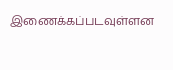இணைக்கப்படவுள்ளன